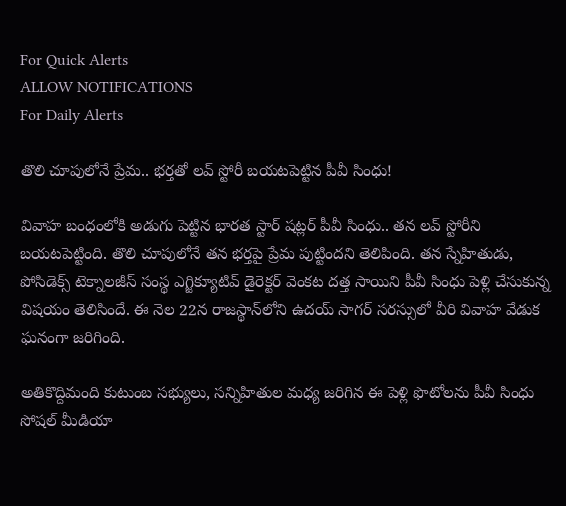For Quick Alerts
ALLOW NOTIFICATIONS
For Daily Alerts

తొలి చూపులోనే ప్రేమ.. భర్తతో లవ్ స్టోరీ బయటపెట్టిన పీవీ సింధు!

వివాహ బంధంలోకి అడుగు పెట్టిన భారత స్టార్ షట్లర్ పీవీ సింధు.. తన లవ్ స్టోరీని బయటపెట్టింది. తొలి చూపులోనే తన భర్తపై ప్రేమ పుట్టిందని తెలిపింది. తన స్నేహితుడు, పోసిడెక్స్ టెక్నాలజీస్ సంస్థ ఎగ్జిక్యూటివ్ డైరెక్టర్ వెంకట దత్త సాయిని పీవీ సింధు పెళ్లి చేసుకున్న విషయం తెలిసిందే. ఈ నెల 22న రాజస్థాన్‌లోని ఉదయ్ సాగర్ సరస్సులో వీరి వివాహ వేడుక ఘనంగా జరిగింది.

అతికొద్దిమంది కుటుంబ సభ్యులు, సన్నిహితుల మధ్య జరిగిన ఈ పెళ్లి ఫొటోలను పీవీ సింధు సోషల్ మీడియా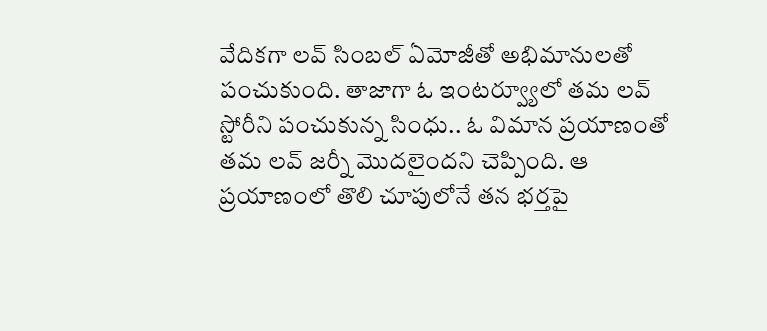వేదికగా లవ్ సింబల్ ఏమోజీతో అభిమానులతో పంచుకుంది. తాజాగా ఓ ఇంటర్వ్యూలో తమ లవ్ స్టోరీని పంచుకున్న సింధు.. ఓ విమాన ప్రయాణంతో తమ లవ్ జర్నీ మొదలైందని చెప్పింది. ఆ ప్రయాణంలో తొలి చూపులోనే తన భర్తపై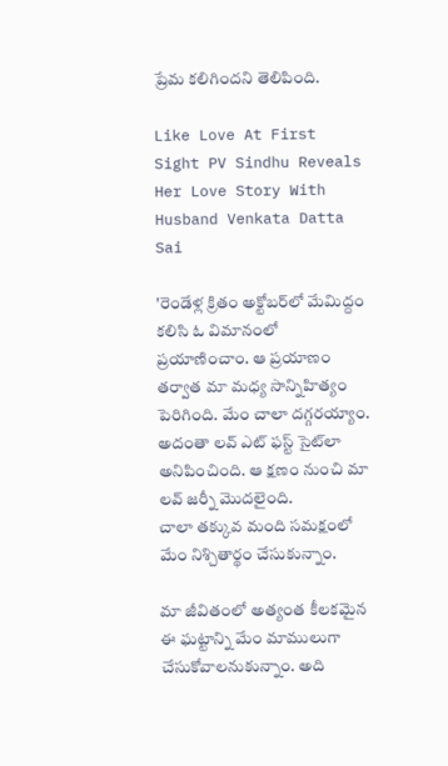ప్రేమ కలిగిందని తెలిపింది.

Like Love At First Sight PV Sindhu Reveals Her Love Story With Husband Venkata Datta Sai

'రెండేళ్ల క్రితం అక్టోబర్‌లో మేమిద్దం కలిసి ఓ విమానంలో ప్రయాణించాం. ఆ ప్రయాణం తర్వాత మా మధ్య సాన్నిహిత్యం పెరిగింది. మేం చాలా దగ్గరయ్యాం. అదంతా లవ్ ఎట్ ఫస్ట్ సైట్‌లా అనిపించింది. ఆ క్షణం నుంచి మా లవ్ జర్నీ మొదలైంది.
చాలా తక్కువ మంది సమక్షంలో మేం నిశ్చితార్థం చేసుకున్నాం.

మా జీవితంలో అత్యంత కీలకమైన ఈ ఘట్టాన్ని మేం మాములుగా చేసుకోవాలనుకున్నాం. అది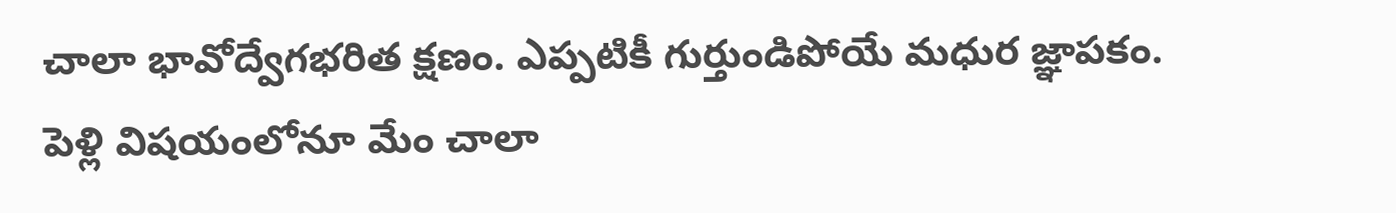చాలా భావోద్వేగభరిత క్షణం. ఎప్పటికీ గుర్తుండిపోయే మధుర జ్ఞాపకం. పెళ్లి విషయంలోనూ మేం చాలా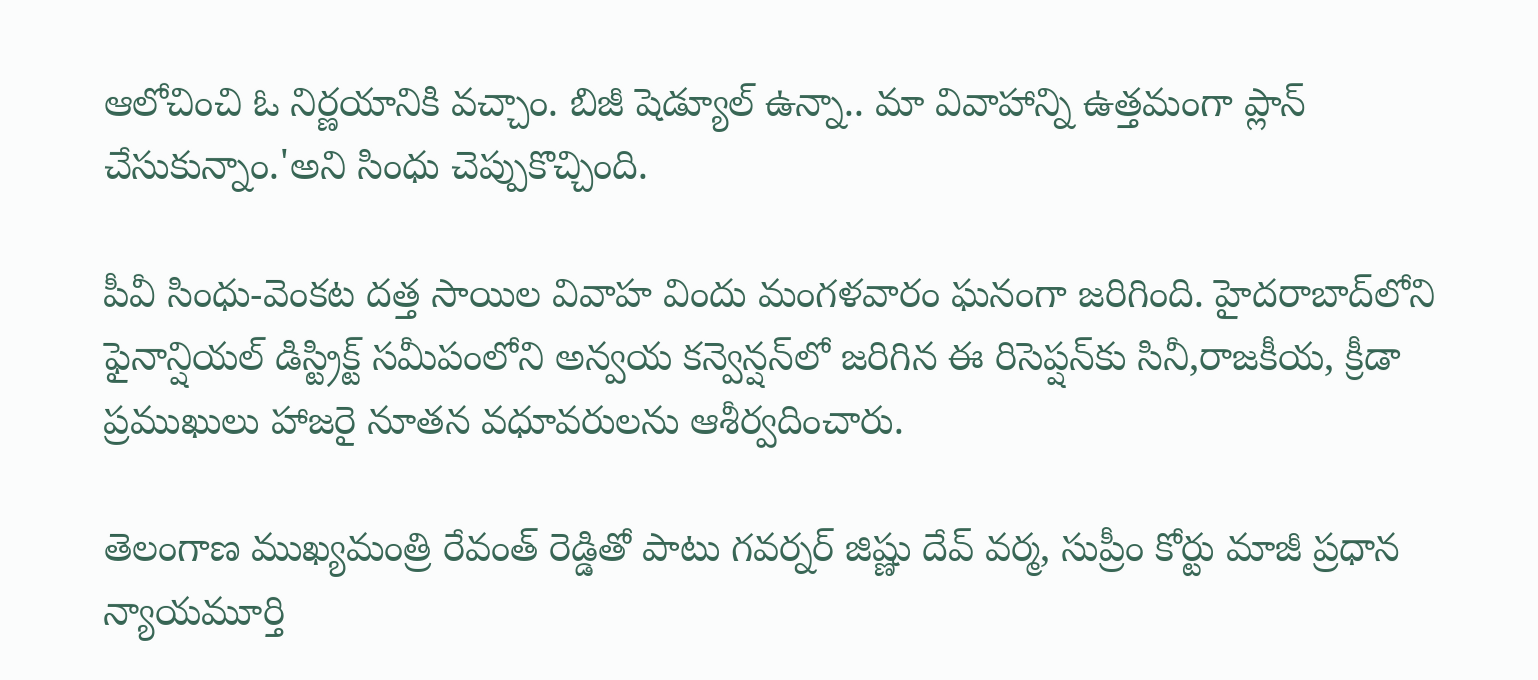ఆలోచించి ఓ నిర్ణయానికి వచ్చాం. బిజీ షెడ్యూల్ ఉన్నా.. మా వివాహాన్ని ఉత్తమంగా ప్లాన్ చేసుకున్నాం.'అని సింధు చెప్పుకొచ్చింది.

పీవీ సింధు-వెంకట దత్త సాయిల వివాహ విందు మంగళవారం ఘనంగా జరిగింది. హైదరాబాద్‌లోని ఫైనాన్షియల్ డిస్ట్రిక్ట్ సమీపంలోని అన్వయ కన్వెన్షన్‌లో జరిగిన ఈ రిసెప్షన్‌కు సినీ,రాజకీయ, క్రీడా ప్రముఖులు హాజరై నూతన వధూవరులను ఆశీర్వదించారు.

తెలంగాణ ముఖ్యమంత్రి రేవంత్ రెడ్డితో పాటు గవర్నర్ జిష్ణు దేవ్ వర్మ, సుప్రీం కోర్టు మాజీ ప్రధాన న్యాయమూర్తి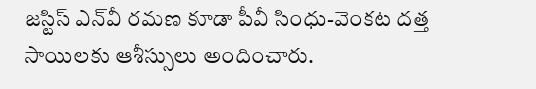జస్టిస్ ఎన్‌వీ రమణ కూడా పీవీ సింధు-వెంకట దత్త సాయిలకు ఆశీస్సులు అందించారు.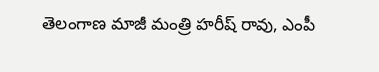తెలంగాణ మాజీ మంత్రి హరీష్ రావు, ఎంపీ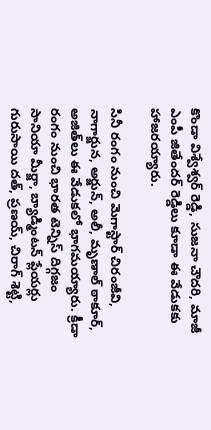కొండా విశ్వేశ్వర్ రెడ్డి, సుజనా చౌదరి, మాజీ ఎంపీ జితేందర్ రెడ్డి‌లు కూడా ఈ వేడుకకు హాజరయ్యారు.

సినీ రంగం నుంచి మెగాస్టార్ చిరంజీవి, నాగార్జున, అర్జున్, అలీ, మృణాల్ ఠాకూర్, అజిత్‌లు ఈ వేడుకలో భాగమయ్యారు. క్రీడా రంగం నుంచి భారత టెన్నిస్ దిగ్గజం సానియా మీర్జా, బ్యాడ్మింటన్ ప్లేయర్లు గురుసాయి దత్, ప్రణయ్, చిరాగ్ శెట్టి,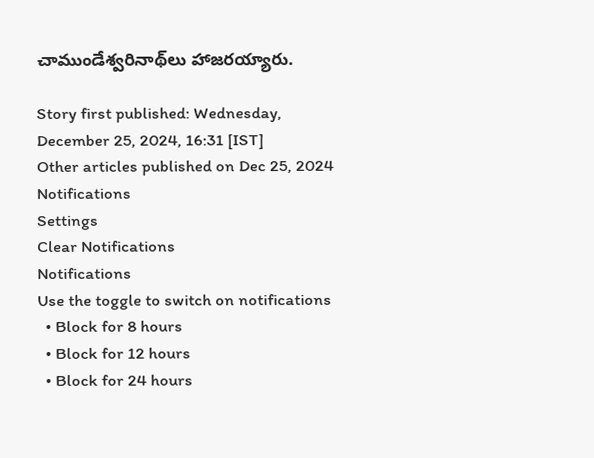చాముండేశ్వరినాథ్‌‌లు హాజరయ్యారు.

Story first published: Wednesday, December 25, 2024, 16:31 [IST]
Other articles published on Dec 25, 2024
Notifications
Settings
Clear Notifications
Notifications
Use the toggle to switch on notifications
  • Block for 8 hours
  • Block for 12 hours
  • Block for 24 hours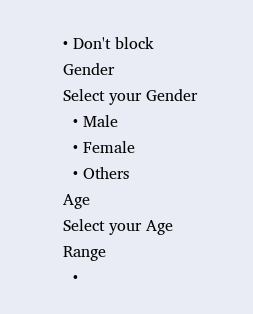• Don't block
Gender
Select your Gender
  • Male
  • Female
  • Others
Age
Select your Age Range
  •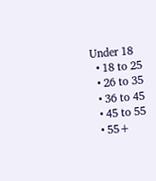Under 18
  • 18 to 25
  • 26 to 35
  • 36 to 45
  • 45 to 55
  • 55+